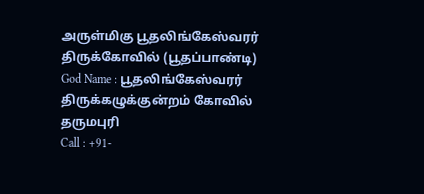அருள்மிகு பூதலிங்கேஸ்வரர் திருக்கோவில் (பூதப்பாண்டி)
God Name : பூதலிங்கேஸ்வரர்
திருக்கழுக்குன்றம் கோவில்
தருமபுரி
Call : +91-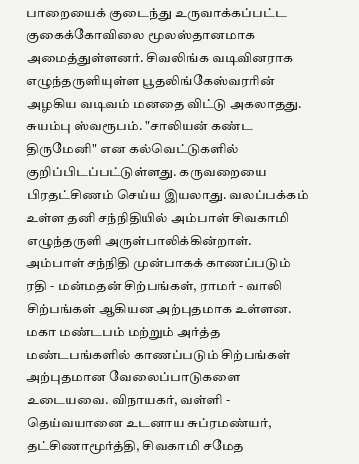பாறையைக் குடைந்து உருவாக்கப்பட்ட குகைக்கோவிலை மூலஸ்தானமாக அமைத்துள்ளனர். சிவலிங்க வடிவினராக எழுந்தருளியுள்ள பூதலிங்கேஸ்வரரின் அழகிய வடிவம் மனதை விட்டு அகலாதது. சுயம்பு ஸ்வரூபம். "சாலியன் கண்ட திருமேனி" என கல்வெட்டுகளில் குறிப்பிடப்பட்டுள்ளது. கருவறையை பிரதட்சிணம் செய்ய இயலாது. வலப்பக்கம் உள்ள தனி சந்நிதியில் அம்பாள் சிவகாமி எழுந்தருளி அருள்பாலிக்கின்றாள். அம்பாள் சந்நிதி முன்பாகக் காணப்படும் ரதி - மன்மதன் சிற்பங்கள், ராமர் - வாலி சிற்பங்கள் ஆகியன அற்புதமாக உள்ளன. மகா மண்டபம் மற்றும் அர்த்த மண்டபங்களில் காணப்படும் சிற்பங்கள் அற்புதமான வேலைப்பாடுகளை உடையவை. விநாயகர், வள்ளி - தெய்வயானை உடனாய சுப்ரமண்யர், தட்சிணாமூர்த்தி, சிவகாமி சமேத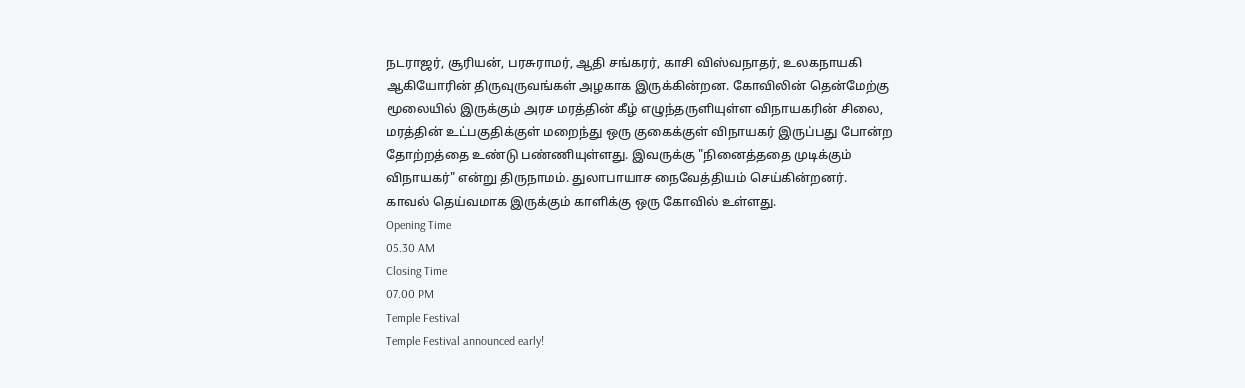நடராஜர், சூரியன், பரசுராமர், ஆதி சங்கரர், காசி விஸ்வநாதர், உலகநாயகி ஆகியோரின் திருவுருவங்கள் அழகாக இருக்கின்றன. கோவிலின் தென்மேற்கு மூலையில் இருக்கும் அரச மரத்தின் கீழ் எழுந்தருளியுள்ள விநாயகரின் சிலை, மரத்தின் உட்பகுதிக்குள் மறைந்து ஒரு குகைக்குள் விநாயகர் இருப்பது போன்ற தோற்றத்தை உண்டு பண்ணியுள்ளது. இவருக்கு "நினைத்ததை முடிக்கும் விநாயகர்" என்று திருநாமம். துலாபாயாச நைவேத்தியம் செய்கின்றனர். காவல் தெய்வமாக இருக்கும் காளிக்கு ஒரு கோவில் உள்ளது.
Opening Time
05.30 AM
Closing Time
07.00 PM
Temple Festival
Temple Festival announced early!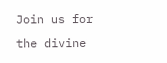Join us for the divine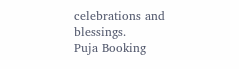celebrations and blessings.
Puja Booking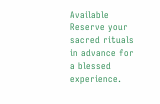Available
Reserve your sacred rituals in advance for a blessed experience.